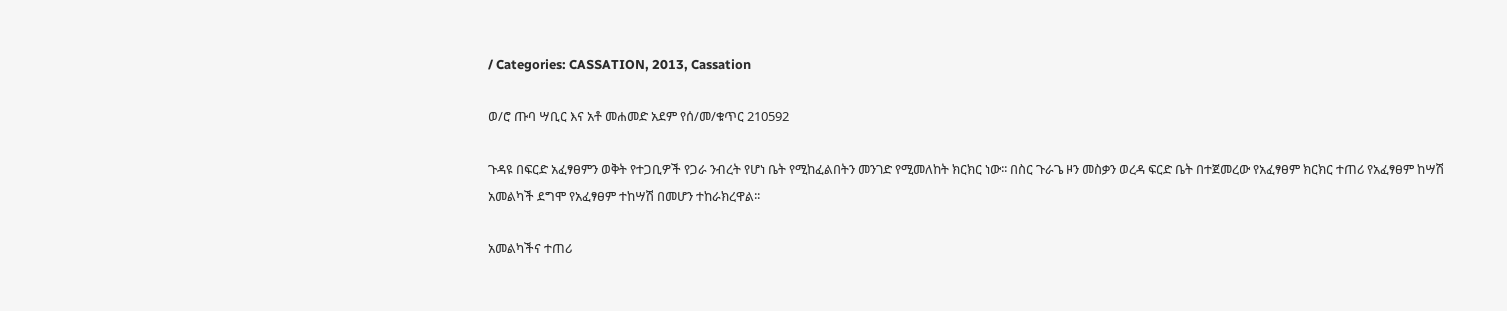/ Categories: CASSATION, 2013, Cassation

ወ/ሮ ጡባ ሣቢር እና አቶ መሐመድ አደም የሰ/መ/ቁጥር 210592

ጉዳዩ በፍርድ አፈፃፀምን ወቅት የተጋቢዎች የጋራ ንብረት የሆነ ቤት የሚከፈልበትን መንገድ የሚመለከት ክርክር ነው፡፡ በስር ጉራጌ ዞን መስቃን ወረዳ ፍርድ ቤት በተጀመረው የአፈፃፀም ክርክር ተጠሪ የአፈፃፀም ከሣሽ አመልካች ደግሞ የአፈፃፀም ተከሣሽ በመሆን ተከራክረዋል፡፡

አመልካችና ተጠሪ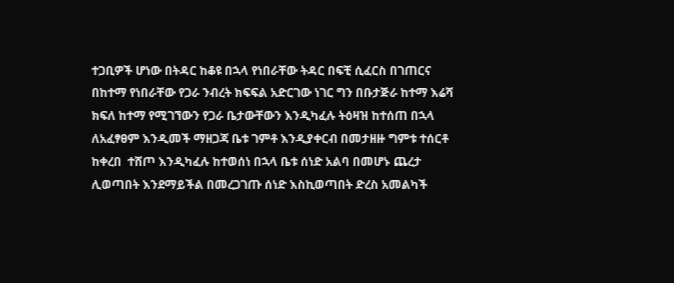ተጋቢዎች ሆነው በትዳር ከቆዩ በኋላ የነበራቸው ትዳር በፍቺ ሲፈርስ በገጠርና በከተማ የነበራቸው የጋራ ንብረት ክፍፍል አድርገው ነገር ግን በቡታጅራ ከተማ እሬሻ ክፍለ ከተማ የሚገኘውን የጋራ ቤታውቸውን እንዲካፈሉ ትዕዛዝ ከተሰጠ በኋላ ለአፈፃፀም እንዲመች ማዘጋጃ ቤቱ ገምቶ እንዲያቀርብ በመታዘዙ ግምቱ ተሰርቶ ከቀረበ  ተሸጦ እንዲካፈሉ ከተወሰነ በኋላ ቤቱ ሰነድ አልባ በመሆኑ ጨረታ ሊወጣበት እንደማይችል በመረጋገጡ ሰነድ እስኪወጣበት ድረስ አመልካች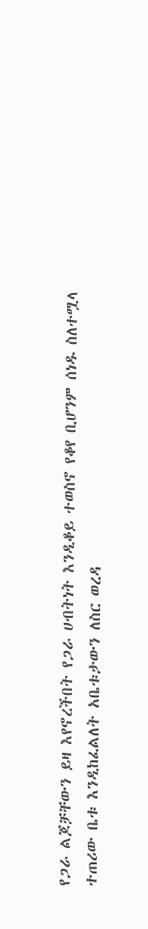የጋራ ልጆቻቸውን ይዛ እየኖረችበት የጋራ ሀብትነት እንዲቆይ ተወስኖ የቆየ ቢሆንም ሰነዱ ስለተሟላ ተጠሪው ቤቱ እንዲከፈልለት አቤቱታውን ለስር ወረዳ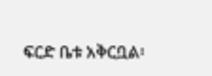ፍርድ ቤቱ አቅርቧል፡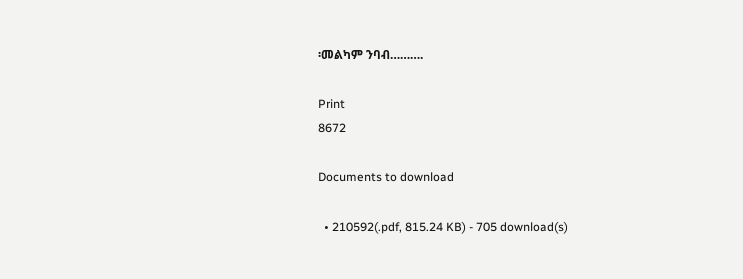፡መልካም ንባብ……….

Print
8672

Documents to download

  • 210592(.pdf, 815.24 KB) - 705 download(s)